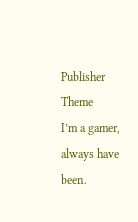Publisher Theme
I’m a gamer, always have been.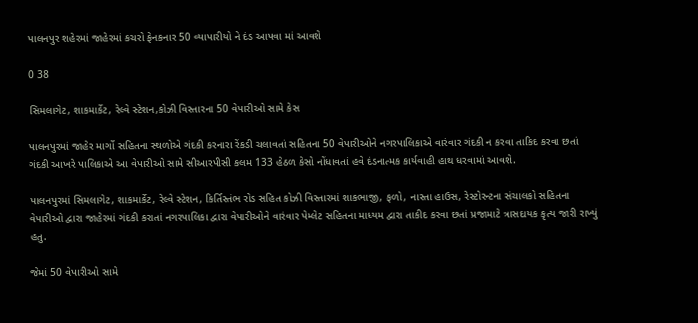પાલનપુર શહેરમાં જાહેરમાં કચરો ફેનકનાર 50 વ્યાપારીયો ને દંડ આપવા માં આવશે

0 38

સિમલાગેટ, શાકમાર્કેટ, રેલ્વે સ્ટેશન,કોઝી વિસ્તારના 50 વેપારીઓ સામે કેસ

પાલનપુરમાં જાહેર માર્ગો સહિતના સ્થળોએ ગંદકી કરનારા રેંકડી ચલાવતાં સહિતના 50 વેપારીઓને નગરપાલિકાએ વારંવાર ગંદકી ન કરવા તાકિદ કરવા છતાં ગંદકી આખરે પાલિકાએ આ વેપારીઓ સામે સીઆરપીસી કલમ 133 હેઠળ કેસો નોંધાવતાં હવે દંડનાત્મક કાર્યવાહી હાથ ધરવામાં આવશે.

પાલનપુરમાં સિમલાગેટ, શાકમાર્કેટ, રેલ્વે સ્ટેશન, કિર્તિસ્તંભ રોડ સહિત કોઝી વિસ્તારમાં શાકભાજી, ફળો, નાસ્તા હાઉસ, રેસ્ટોરન્ટના સંચાલકો સહિતના વેપારીઓ દ્વારા જાહેરમાં ગંદકી કરાતાં નગરપાલિકા દ્વારા વેપારીઓને વારંવાર પેમ્લેટ સહિતના માધ્યમ દ્વારા તાકીદ કરવા છતાં પ્રજામાટે ત્રાસદાયક કૃત્ય જારી રાખ્યું હતુ.

જેમાં 50 વેપારીઓ સામે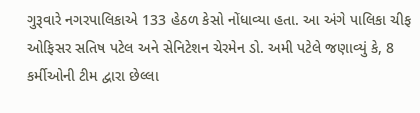ગુરૂવારે નગરપાલિકાએ 133 હેઠળ કેસો નોંધાવ્યા હતા. આ અંગે પાલિકા ચીફ ઓફિસર સતિષ પટેલ અને સેનિટેશન ચેરમેન ડો. અમી પટેલે જણાવ્યું કે, 8 કર્મીઓની ટીમ દ્વારા છેલ્લા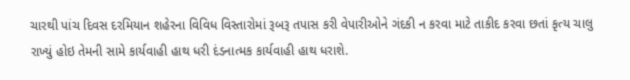ચારથી પાંચ દિવસ દરમિયાન શહેરના વિવિધ વિસ્તારોમાં રૂબરૂ તપાસ કરી વેપારીઓને ગંદકી ન કરવા માટે તાકીદ કરવા છતાં કૃત્ય ચાલુ રાખ્યું હોઇ તેમની સામે કાર્યવાહી હાથ ધરી દંડનાત્મક કાર્યવાહી હાથ ધરાશે.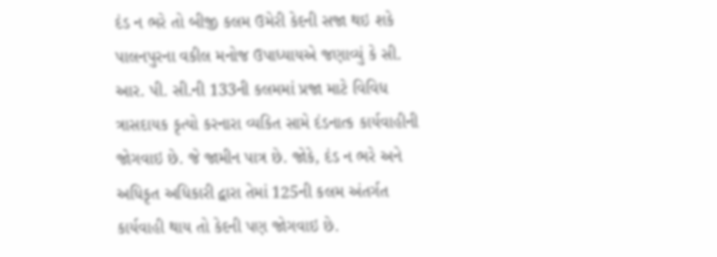દંડ ન ભરે તો બીજી કલમ ઉમેરી કેદની સજા થઇ શકે
પાલનપુરના વકીલ મનોજ ઉપાધ્યાયએ જણાવ્યું કે સી. આર. પી. સી.ની 133ની કલમમાં પ્રજા માટે વિવિધ ત્રાસદાયક કૃત્યો કરનારા વ્યકિત સામે દંડનાત્ક કાર્યવાહીની જોગવાઇ છે. જે જામીન પાત્ર છે. જોકે, દંડ ન ભરે અને અધિકૃત અધિકારી દ્વારા તેમાં 125ની કલમ અંતર્ગત કાર્યવાહી થાય તો કેદની પણ જોગવાઇ છે.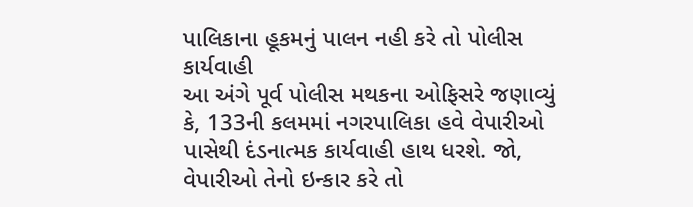પાલિકાના હૂકમનું પાલન નહી કરે તો પોલીસ કાર્યવાહી
આ અંગે પૂર્વ પોલીસ મથકના ઓફિસરે જણાવ્યું કે, 133ની કલમમાં નગરપાલિકા હવે વેપારીઓ પાસેથી દંડનાત્મક કાર્યવાહી હાથ ધરશે. જો, વેપારીઓ તેનો ઇન્કાર કરે તો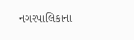નગરપાલિકાના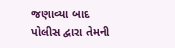જણાવ્યા બાદ પોલીસ દ્વારા તેમની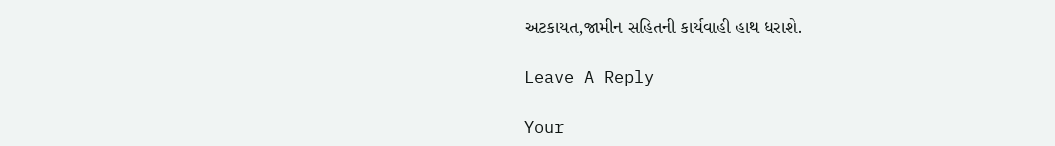અટકાયત,જામીન સહિતની કાર્યવાહી હાથ ધરાશે.

Leave A Reply

Your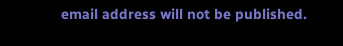email address will not be published.